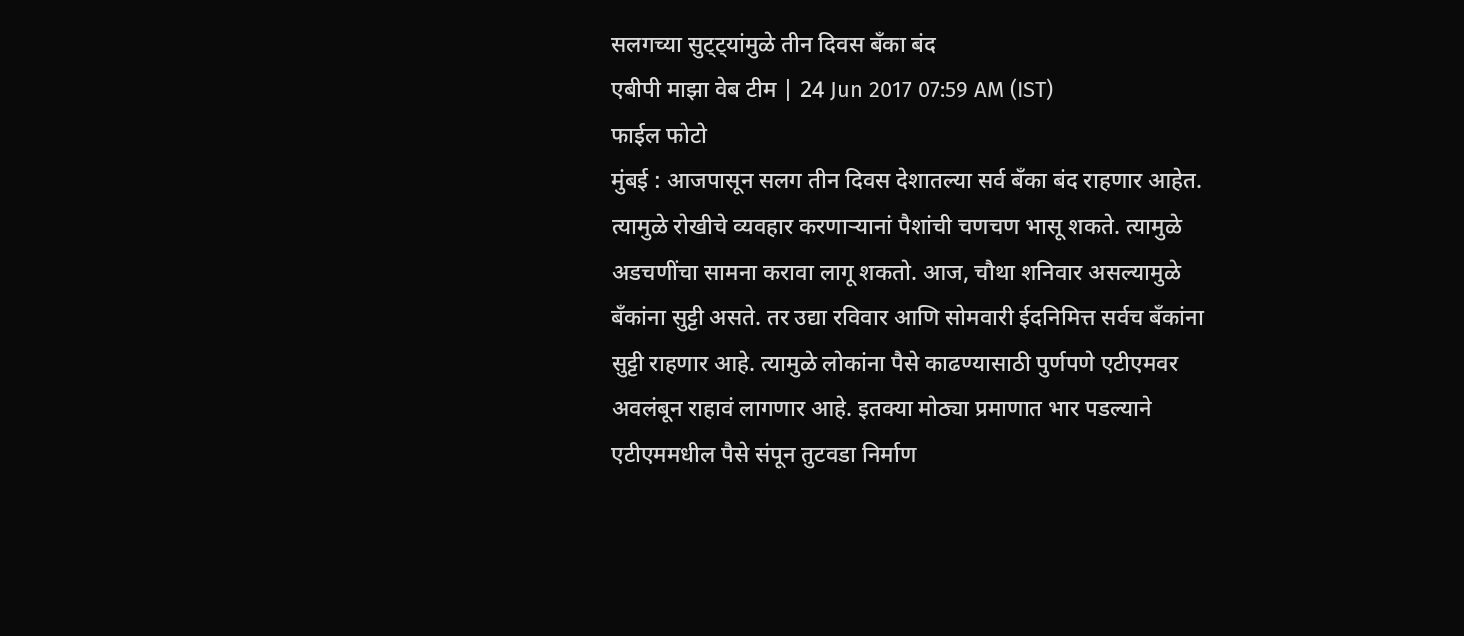सलगच्या सुट्ट्यांमुळे तीन दिवस बँका बंद
एबीपी माझा वेब टीम | 24 Jun 2017 07:59 AM (IST)
फाईल फोटो
मुंबई : आजपासून सलग तीन दिवस देशातल्या सर्व बँका बंद राहणार आहेत. त्यामुळे रोखीचे व्यवहार करणाऱ्यानां पैशांची चणचण भासू शकते. त्यामुळे अडचणींचा सामना करावा लागू शकतो. आज, चौथा शनिवार असल्यामुळे बँकांना सुट्टी असते. तर उद्या रविवार आणि सोमवारी ईदनिमित्त सर्वच बँकांना सुट्टी राहणार आहे. त्यामुळे लोकांना पैसे काढण्यासाठी पुर्णपणे एटीएमवर अवलंबून राहावं लागणार आहे. इतक्या मोठ्या प्रमाणात भार पडल्याने एटीएममधील पैसे संपून तुटवडा निर्माण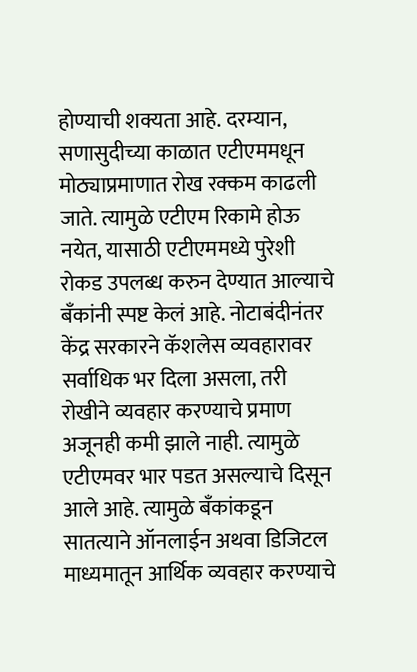होण्याची शक्यता आहे. दरम्यान, सणासुदीच्या काळात एटीएममधून मोठ्याप्रमाणात रोख रक्कम काढली जाते. त्यामुळे एटीएम रिकामे होऊ नयेत, यासाठी एटीएममध्ये पुरेशी रोकड उपलब्ध करुन देण्यात आल्याचे बँकांनी स्पष्ट केलं आहे. नोटाबंदीनंतर केंद्र सरकारने कॅशलेस व्यवहारावर सर्वाधिक भर दिला असला, तरी रोखीने व्यवहार करण्याचे प्रमाण अजूनही कमी झाले नाही. त्यामुळे एटीएमवर भार पडत असल्याचे दिसून आले आहे. त्यामुळे बँकांकडून सातत्याने ऑनलाईन अथवा डिजिटल माध्यमातून आर्थिक व्यवहार करण्याचे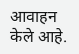आवाहन केले आहे.